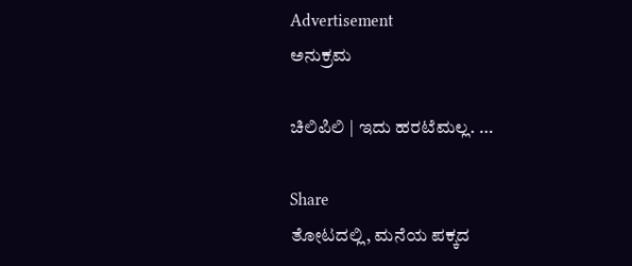Advertisement
ಅನುಕ್ರಮ

ಚಿಲಿಪಿಲಿ | ಇದು ಹರಟೆಮಲ್ಲ. …

Share
ತೋಟದಲ್ಲಿ, ಮನೆಯ ಪಕ್ಕದ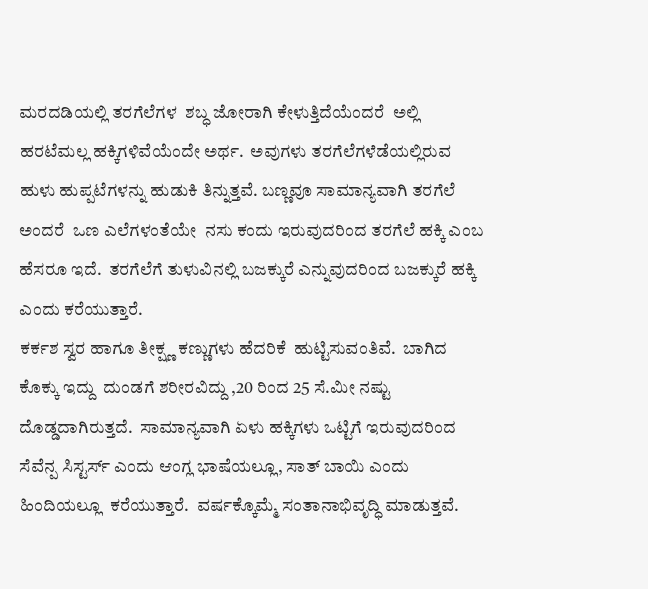ಮರದಡಿಯಲ್ಲಿ ತರಗೆಲೆಗಳ  ಶಬ್ಧ ಜೋರಾಗಿ ಕೇಳುತ್ತಿದೆಯೆಂದರೆ  ಅಲ್ಲಿ ಹರಟೆಮಲ್ಲ ಹಕ್ಕಿಗಳಿವೆಯೆಂದೇ ಅರ್ಥ.  ಅವುಗಳು ತರಗೆಲೆಗಳೆಡೆಯಲ್ಲಿರುವ ಹುಳು ಹುಪ್ಪಟೆಗಳನ್ನು ಹುಡುಕಿ ತಿನ್ನುತ್ತವೆ. ಬಣ್ಣವೂ ಸಾಮಾನ್ಯವಾಗಿ ತರಗೆಲೆ ಅಂದರೆ  ಒಣ ಎಲೆಗಳಂತೆಯೇ  ನಸು ಕಂದು ಇರುವುದರಿಂದ ತರಗೆಲೆ ಹಕ್ಕಿ ಎಂಬ ಹೆಸರೂ ಇದೆ.  ತರಗೆಲೆಗೆ ತುಳುವಿನಲ್ಲಿ ಬಜಕ್ಕುರೆ ಎನ್ನುವುದರಿಂದ ಬಜಕ್ಕುರೆ ಹಕ್ಕಿ ಎಂದು ಕರೆಯುತ್ತಾರೆ.
ಕರ್ಕಶ ಸ್ವರ ಹಾಗೂ ತೀಕ್ಷ್ಣ ಕಣ್ಣುಗಳು ಹೆದರಿಕೆ  ಹುಟ್ಟಿಸುವಂತಿವೆ.  ಬಾಗಿದ ಕೊಕ್ಕು ಇದ್ದು  ದುಂಡಗೆ ಶರೀರವಿದ್ದು ,20 ರಿಂದ 25 ಸೆ.ಮೀ ನಷ್ಟು ದೊಡ್ಡದಾಗಿರುತ್ತದೆ.  ಸಾಮಾನ್ಯವಾಗಿ ಏಳು ಹಕ್ಕಿಗಳು ಒಟ್ಟಿಗೆ ಇರುವುದರಿಂದ ಸೆವೆನ್ಪ ಸಿಸ್ಟರ್ಸ್ ಎಂದು ಆಂಗ್ಲ ಭಾಷೆಯಲ್ಲೂ, ಸಾತ್ ಬಾಯಿ ಎಂದು ಹಿಂದಿಯಲ್ಲೂ  ಕರೆಯುತ್ತಾರೆ.  ವರ್ಷಕ್ಕೊಮ್ಮೆ ಸಂತಾನಾಭಿವೃದ್ಧಿ ಮಾಡುತ್ತವೆ.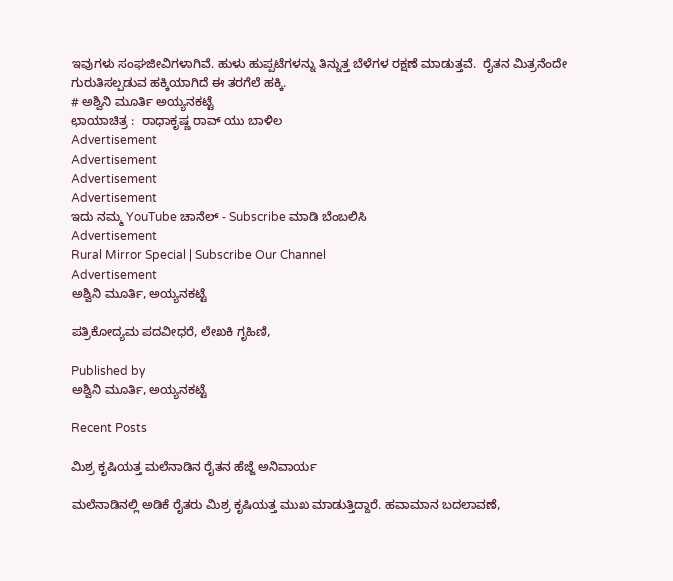ಇವುಗಳು ಸಂಘಜೀವಿಗಳಾಗಿವೆ‌. ಹುಳು ಹುಪ್ಪಟೆಗಳನ್ನು ತಿನ್ನುತ್ತ ಬೆಳೆಗಳ ರಕ್ಷಣೆ ಮಾಡುತ್ತವೆ.  ರೈತನ ಮಿತ್ರನೆಂದೇ ಗುರುತಿಸಲ್ಪಡುವ ಹಕ್ಕಿಯಾಗಿದೆ ಈ ತರಗೆಲೆ ಹಕ್ಕಿ.
# ಅಶ್ವಿನಿ ಮೂರ್ತಿ ಅಯ್ಯನಕಟ್ಟೆ
ಛಾಯಾಚಿತ್ರ :  ರಾಧಾಕೃಷ್ಣ ರಾವ್ ಯು ಬಾಳಿಲ
Advertisement
Advertisement
Advertisement
Advertisement
ಇದು ನಮ್ಮ YouTube ಚಾನೆಲ್ - Subscribe ಮಾಡಿ ಬೆಂಬಲಿಸಿ
Advertisement
Rural Mirror Special | Subscribe Our Channel
Advertisement
ಅಶ್ವಿನಿ ಮೂರ್ತಿ, ಅಯ್ಯನಕಟ್ಟೆ

ಪತ್ರಿಕೋದ್ಯಮ ಪದವೀಧರೆ, ಲೇಖಕಿ ಗೃಹಿಣಿ,

Published by
ಅಶ್ವಿನಿ ಮೂರ್ತಿ, ಅಯ್ಯನಕಟ್ಟೆ

Recent Posts

ಮಿಶ್ರ ಕೃಷಿಯತ್ತ ಮಲೆನಾಡಿನ ರೈತನ ಹೆಜ್ಜೆ ಅನಿವಾರ್ಯ

ಮಲೆನಾಡಿನಲ್ಲಿ ಅಡಿಕೆ ರೈತರು ಮಿಶ್ರ ಕೃಷಿಯತ್ತ ಮುಖ ಮಾಡುತ್ತಿದ್ದಾರೆ. ಹವಾಮಾನ ಬದಲಾವಣೆ,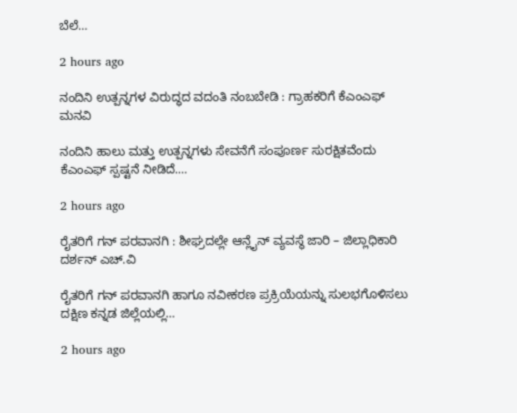ಬೆಲೆ…

2 hours ago

ನಂದಿನಿ ಉತ್ಪನ್ನಗಳ ವಿರುದ್ಧದ ವದಂತಿ ನಂಬಬೇಡಿ : ಗ್ರಾಹಕರಿಗೆ ಕೆಎಂಎಫ್ ಮನವಿ

ನಂದಿನಿ ಹಾಲು ಮತ್ತು ಉತ್ಪನ್ನಗಳು ಸೇವನೆಗೆ ಸಂಪೂರ್ಣ ಸುರಕ್ಷಿತವೆಂದು ಕೆಎಂಎಫ್ ಸ್ಪಷ್ಟನೆ ನೀಡಿದೆ.…

2 hours ago

ರೈತರಿಗೆ ಗನ್ ಪರವಾನಗಿ : ಶೀಘ್ರದಲ್ಲೇ ಆನ್ಲೈನ್ ವ್ಯವಸ್ಥೆ ಜಾರಿ – ಜಿಲ್ಲಾಧಿಕಾರಿ ದರ್ಶನ್ ಎಚ್.ವಿ

ರೈತರಿಗೆ ಗನ್ ಪರವಾನಗಿ ಹಾಗೂ ನವೀಕರಣ ಪ್ರಕ್ರಿಯೆಯನ್ನು ಸುಲಭಗೊಳಿಸಲು ದಕ್ಷಿಣ ಕನ್ನಡ ಜಿಲ್ಲೆಯಲ್ಲಿ…

2 hours ago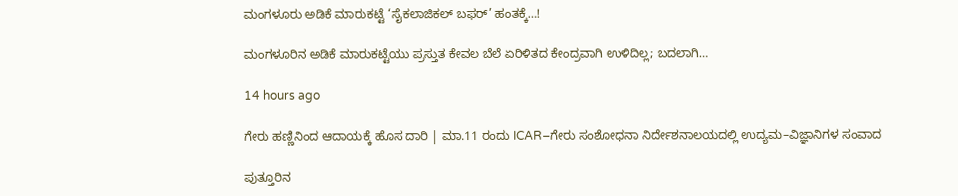ಮಂಗಳೂರು ಅಡಿಕೆ ಮಾರುಕಟ್ಟೆ ‘ಸೈಕಲಾಜಿಕಲ್ ಬಫರ್’ ಹಂತಕ್ಕೆ…!

ಮಂಗಳೂರಿನ ಅಡಿಕೆ ಮಾರುಕಟ್ಟೆಯು ಪ್ರಸ್ತುತ ಕೇವಲ ಬೆಲೆ ಏರಿಳಿತದ ಕೇಂದ್ರವಾಗಿ ಉಳಿದಿಲ್ಲ; ಬದಲಾಗಿ…

14 hours ago

ಗೇರು ಹಣ್ಣಿನಿಂದ ಆದಾಯಕ್ಕೆ ಹೊಸ ದಾರಿ | ಮಾ.11 ರಂದು ICAR–ಗೇರು ಸಂಶೋಧನಾ ನಿರ್ದೇಶನಾಲಯದಲ್ಲಿ ಉದ್ಯಮ–ವಿಜ್ಞಾನಿಗಳ ಸಂವಾದ

ಪುತ್ತೂರಿನ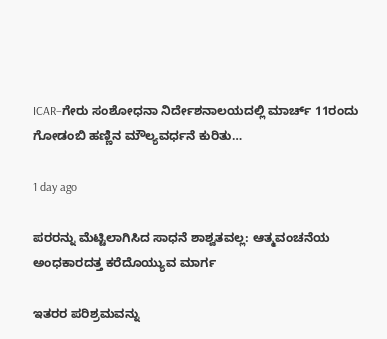ICAR–ಗೇರು ಸಂಶೋಧನಾ ನಿರ್ದೇಶನಾಲಯದಲ್ಲಿ ಮಾರ್ಚ್‌ 11ರಂದು ಗೋಡಂಬಿ ಹಣ್ಣಿನ ಮೌಲ್ಯವರ್ಧನೆ ಕುರಿತು…

1 day ago

ಪರರನ್ನು ಮೆಟ್ಟಿಲಾಗಿಸಿದ ಸಾಧನೆ ಶಾಶ್ವತವಲ್ಲ: ಆತ್ಮವಂಚನೆಯ ಅಂಧಕಾರದತ್ತ ಕರೆದೊಯ್ಯುವ ಮಾರ್ಗ

ಇತರರ ಪರಿಶ್ರಮವನ್ನು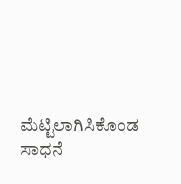ಮೆಟ್ಟಿಲಾಗಿಸಿಕೊಂಡ ಸಾಧನೆ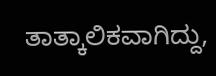ತಾತ್ಕಾಲಿಕವಾಗಿದ್ದು,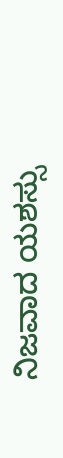ನಿಜವಾದ ಯಶಸ್ಸು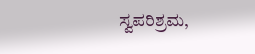ಸ್ವಪರಿಶ್ರಮ,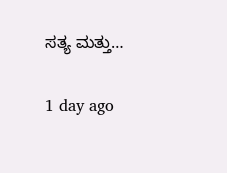ಸತ್ಯ ಮತ್ತು…

1 day ago